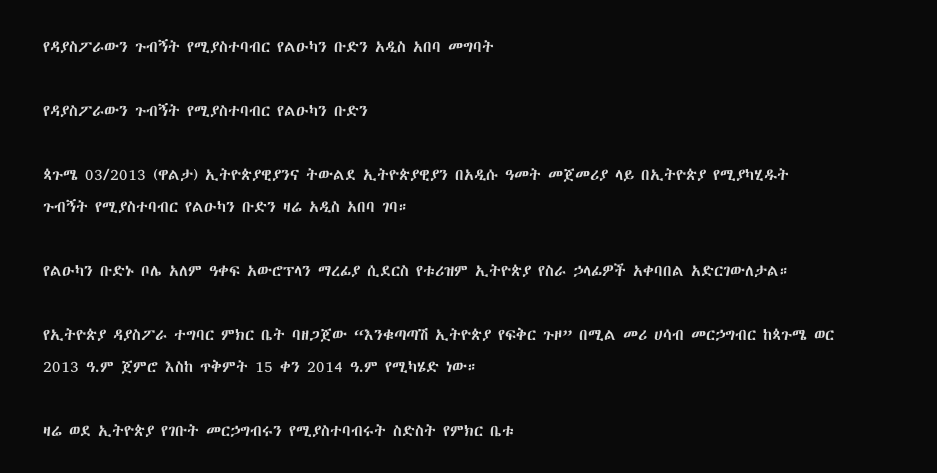የዳያስፖራውን ጉብኝት የሚያስተባብር የልዑካን ቡድን አዲስ አበባ መግባት

የዳያስፖራውን ጉብኝት የሚያስተባብር የልዑካን ቡድን

ጳጉሜ 03/2013 (ዋልታ) ኢትዮጵያዊያንና ትውልደ ኢትዮጵያዊያን በአዲሱ ዓመት መጀመሪያ ላይ በኢትዮጵያ የሚያካሂዱት ጉብኝት የሚያስተባብር የልዑካን ቡድን ዛሬ አዲስ አበባ ገባ።

የልዑካን ቡድኑ ቦሌ አለም ዓቀፍ አውሮፕላን ማረፊያ ሲደርስ የቱሪዝም ኢትዮጵያ የስራ ኃላፊዎች አቀባበል አድርገውለታል።

የኢትዮጵያ ዳያስፖራ ተግባር ምክር ቤት ባዘጋጀው “እንቁጣጣሽ ኢትዮጵያ የፍቅር ጉዞ” በሚል መሪ ሀሳብ መርኃግብር ከጳጉሜ ወር 2013 ዓ.ም ጀምሮ እስከ ጥቅምት 15 ቀን 2014 ዓ.ም የሚካሄድ ነው።

ዛሬ ወደ ኢትዮጵያ የገቡት መርኃግብሩን የሚያስተባብሩት ስድስት የምክር ቤቱ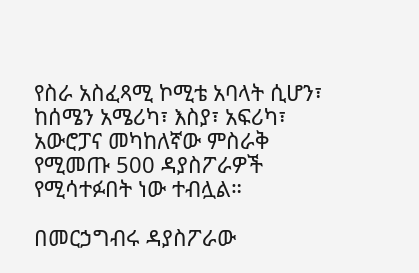የስራ አስፈጻሚ ኮሚቴ አባላት ሲሆን፣ ከሰሜን አሜሪካ፣ እስያ፣ አፍሪካ፣ አውሮፓና መካከለኛው ምስራቅ የሚመጡ 500 ዳያስፖራዎች የሚሳተፉበት ነው ተብሏል።

በመርኃግብሩ ዳያስፖራው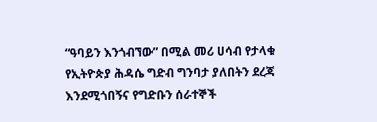“ዓባይን እንጎብኘው” በሚል መሪ ሀሳብ የታላቁ የኢትዮጵያ ሕዳሴ ግድብ ግንባታ ያለበትን ደረጃ እንደሚጎበኝና የግድቡን ሰራተኞች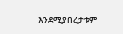እንደሚያበረታቱም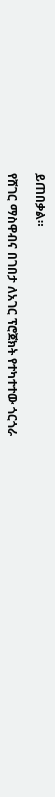ይጠበቃል።

የሸገር ማስዋብና በገበታ ለአገር ፕሮጀክት የተካተተው ጎርጎራ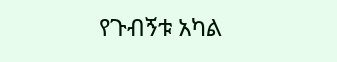የጉብኝቱ አካል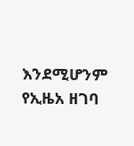እንደሚሆንም የኢዜአ ዘገባ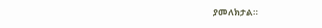ያመለክታል።